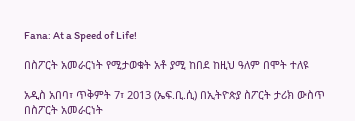Fana: At a Speed of Life!

በስፖርት አመራርነት የሚታወቁት አቶ ያሚ ከበደ ከዚህ ዓለም በሞት ተለዩ

አዲስ አበባ፣ ጥቅምት 7፣ 2013 (ኤፍ.ቢ.ሲ) በኢትዮጵያ ስፖርት ታሪክ ውስጥ በስፖርት አመራርነት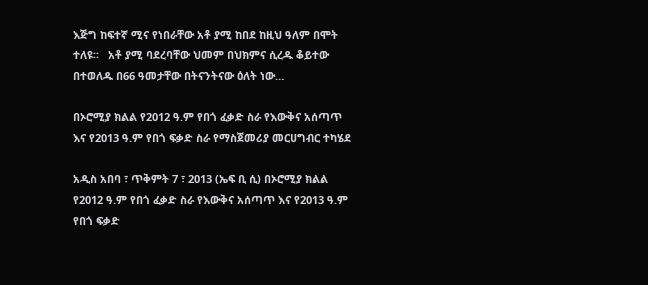እጅግ ከፍተኛ ሚና የነበራቸው አቶ ያሚ ከበደ ከዚህ ዓለም በሞት ተለዩ፡፡   አቶ ያሚ ባደረባቸው ህመም በህክምና ሲረዱ ቆይተው በተወለዱ በ66 ዓመታቸው በትናንትናው ዕለት ነው…

በኦሮሚያ ክልል የ2012 ዓ.ም የበጎ ፈቃድ ስራ የእውቅና አሰጣጥ እና የ2013 ዓ.ም የበጎ ፍቃድ ስራ የማስጀመሪያ መርሀግብር ተካሄደ

አዲስ አበባ ፣ ጥቅምት 7 ፣ 2013 (ኤፍ ቢ ሲ) በኦሮሚያ ክልል የ2012 ዓ.ም የበጎ ፈቃድ ስራ የእውቅና አሰጣጥ እና የ2013 ዓ.ም የበጎ ፍቃድ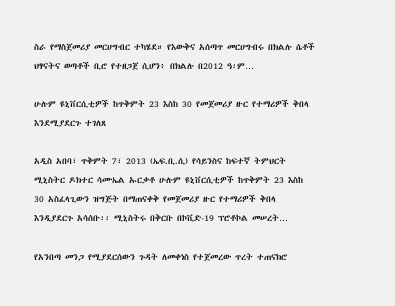ስራ የማስጀመሪያ መርሀግብር ተካሄደ። የእውቅና አሰጣጥ መርሀግብሩ በክልሉ ሴቶች ህፃናትና ወጣቶች ቢሮ የተዘጋጀ ሲሆን፥ በክልሉ በ2012 ዓ፡ም…

ሁሉም ዩኒቨርሲቲዎች ከጥቅምት 23 እስከ 30 የመጀመሪያ ዙር የተማሪዎች ቅበላ እንደሚያደርጉ ተገለጸ

አዲስ አበባ፣ ጥቅምት 7፣ 2013 (ኤፍ.ቢ.ሲ) የሳይንስና ከፍተኛ ትምህርት ሚኒስትር ዶክተር ሳሙኤል ኡርቃቶ ሁሉም ዩኒቨርሲቲዎች ከጥቅምት 23 እስከ 30 አስፈላጊውን ዝግጅት በማጠናቀቅ የመጀመሪያ ዙር የተማሪዎች ቅበላ እንዲያደርጉ አሳሰቡ፡፡ ሚኒስትሩ በቅርቡ በኮቪድ-19 ፕሮቶኮል መሠረት…

የአንበጣ መንጋ የሚያደርሰውን ጉዳት ለመቀነስ የተጀመረው ጥረት ተጠናክሮ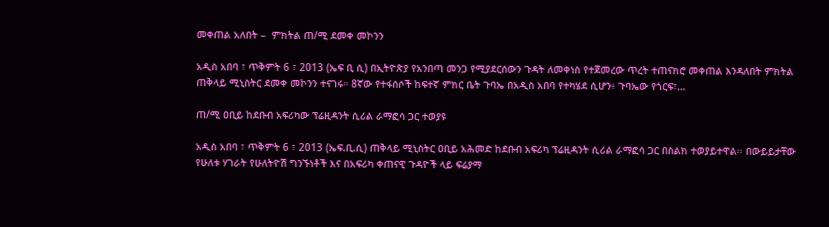መቀጠል አለበት –  ምክትል ጠ/ሚ ደመቀ መኮንን

አዲስ አበባ ፣ ጥቅምት 6 ፣ 2013 (ኤፍ ቢ ሲ) በኢትዮጵያ የአንበጣ መንጋ የሚያደርሰውን ጉዳት ለመቀነስ የተጀመረው ጥረት ተጠናክሮ መቀጠል እንዳለበት ምክትል ጠቅላይ ሚኒስትር ደመቀ መኮንን ተናገሩ። 8ኛው የተፋሰሶች ከፍተኛ ምክር ቤት ጉባኤ በአዲስ አበባ የተካሄደ ሲሆን፥ ጉባኤው የጎርፍ፣…

ጠ/ሚ ዐቢይ ከደቡብ አፍሪካው ፕሬዚዳንት ሲሪል ራማፎሳ ጋር ተወያዩ

አዲስ አበባ ፣ ጥቅምት 6 ፣ 2013 (ኤፍ.ቢ.ሲ) ጠቅላይ ሚኒስትር ዐቢይ አሕመድ ከደቡብ አፍሪካ ፕሬዚዳንት ሲሪል ራማፎሳ ጋር በስልክ ተወያይተዋል፡፡ በውይይታቸው የሁለቱ ሃገራት የሁለትዮሽ ግንኙነቶች እና በአፍሪካ ቀጠናዊ ጉዳዮች ላይ ፍሬያማ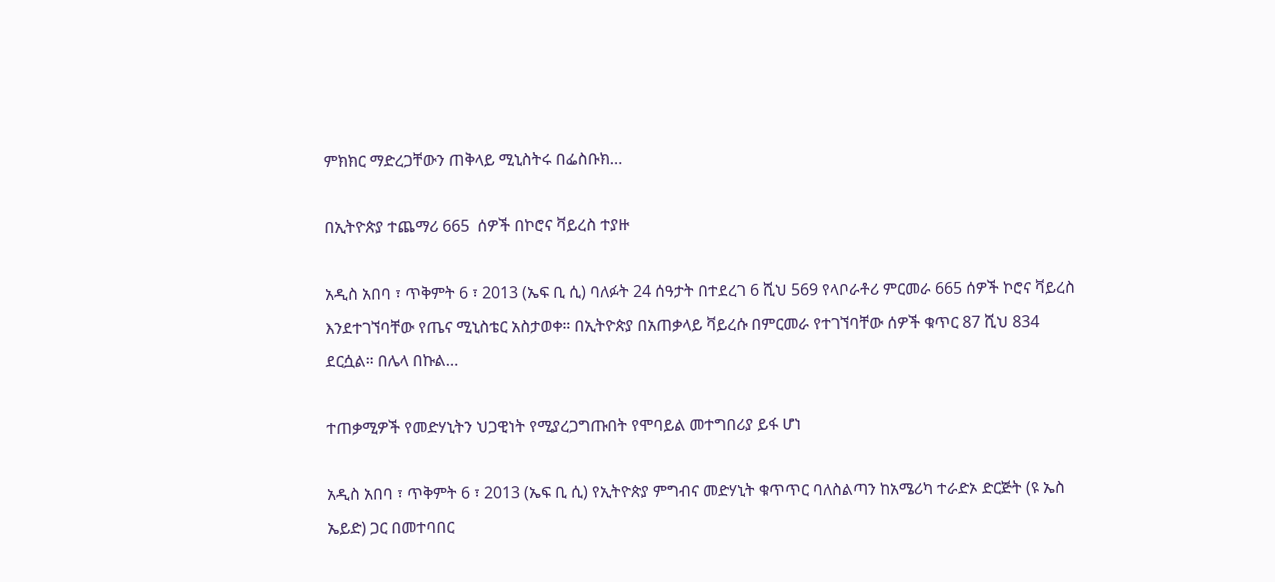ምክክር ማድረጋቸውን ጠቅላይ ሚኒስትሩ በፌስቡክ…

በኢትዮጵያ ተጨማሪ 665  ሰዎች በኮሮና ቫይረስ ተያዙ

አዲስ አበባ ፣ ጥቅምት 6 ፣ 2013 (ኤፍ ቢ ሲ) ባለፉት 24 ሰዓታት በተደረገ 6 ሺህ 569 የላቦራቶሪ ምርመራ 665 ሰዎች ኮሮና ቫይረስ እንደተገኘባቸው የጤና ሚኒስቴር አስታወቀ። በኢትዮጵያ በአጠቃላይ ቫይረሱ በምርመራ የተገኘባቸው ሰዎች ቁጥር 87 ሺህ 834 ደርሷል። በሌላ በኩል…

ተጠቃሚዎች የመድሃኒትን ህጋዊነት የሚያረጋግጡበት የሞባይል መተግበሪያ ይፋ ሆነ

አዲስ አበባ ፣ ጥቅምት 6 ፣ 2013 (ኤፍ ቢ ሲ) የኢትዮጵያ ምግብና መድሃኒት ቁጥጥር ባለስልጣን ከአሜሪካ ተራድኦ ድርጅት (ዩ ኤስ ኤይድ) ጋር በመተባበር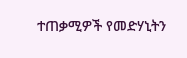ተጠቃሚዎች የመድሃኒትን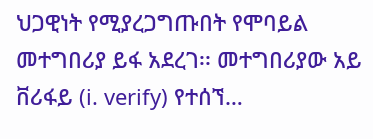ህጋዊነት የሚያረጋግጡበት የሞባይል መተግበሪያ ይፋ አደረገ፡፡ መተግበሪያው አይ ቨሪፋይ (i. verify) የተሰኘ…